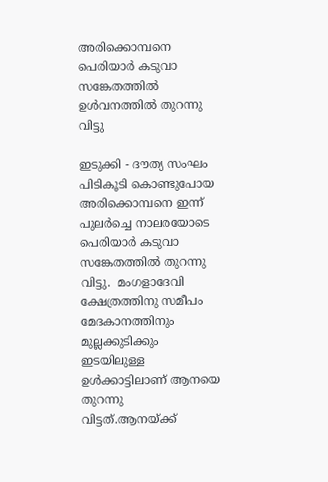അരിക്കൊമ്പനെ പെരിയാര്‍ കടുവാ സങ്കേതത്തില്‍ ഉള്‍വനത്തില്‍ തുറന്നു വിട്ടു

ഇടുക്കി - ദൗത്യ സംഘം പിടികൂടി കൊണ്ടുപോയ അരിക്കൊമ്പനെ ഇന്ന്  പുലര്‍ച്ചെ നാലരയോടെ പെരിയാര്‍ കടുവാ സങ്കേതത്തില്‍ തുറന്നു വിട്ടു.  മംഗളാദേവി ക്ഷേത്രത്തിനു സമീപം മേദകാനത്തിനും മുല്ലക്കുടിക്കും ഇടയിലുള്ള ഉള്‍ക്കാട്ടിലാണ് ആനയെ തുറന്നു വിട്ടത്.ആനയ്ക്ക്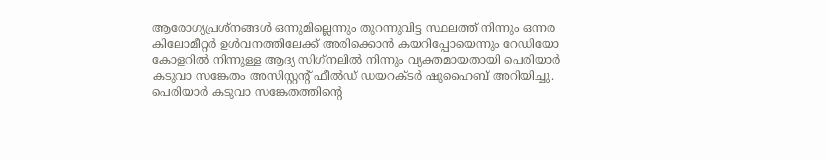ആരോഗ്യപ്രശ്‌നങ്ങള്‍ ഒന്നുമില്ലെന്നും തുറന്നുവിട്ട സ്ഥലത്ത് നിന്നും ഒന്നര കിലോമീറ്റര്‍ ഉള്‍വനത്തിലേക്ക് അരിക്കൊന്‍ കയറിപ്പോയെന്നും റേഡിയോ കോളറില്‍ നിന്നുള്ള ആദ്യ സിഗ്‌നലില്‍ നിന്നും വ്യക്തമായതായി പെരിയാര്‍ കടുവാ സങ്കേതം അസിസ്റ്റന്റ് ഫീല്‍ഡ് ഡയറക്ടര്‍ ഷുഹൈബ് അറിയിച്ചു. പെരിയാര്‍ കടുവാ സങ്കേതത്തിന്റെ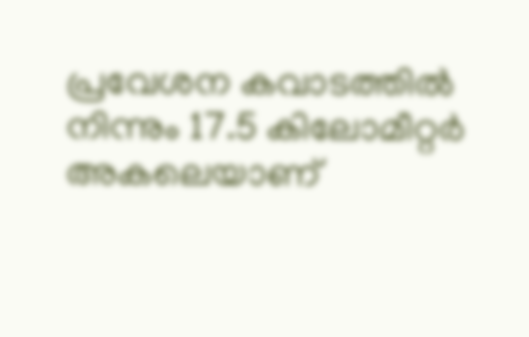പ്രവേശന കവാടത്തില്‍ നിന്നും 17.5 കിലോമീറ്റര്‍ അകലെയാണ്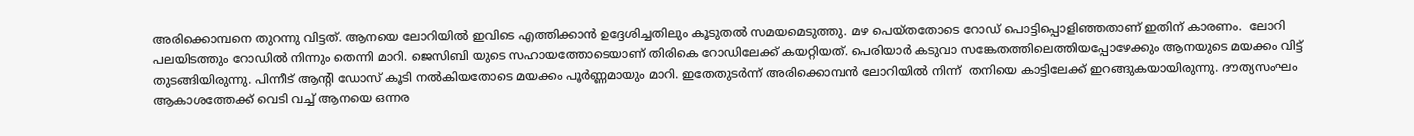അരിക്കൊമ്പനെ തുറന്നു വിട്ടത്. ആനയെ ലോറിയില്‍ ഇവിടെ എത്തിക്കാന്‍ ഉദ്ദേശിച്ചതിലും കൂടുതല്‍ സമയമെടുത്തു. മഴ പെയ്തതോടെ റോഡ് പൊട്ടിപ്പൊളിഞ്ഞതാണ് ഇതിന് കാരണം.  ലോറി പലയിടത്തും റോഡില്‍ നിന്നും തെന്നി മാറി. ജെസിബി യുടെ സഹായത്തോടെയാണ് തിരികെ റോഡിലേക്ക് കയറ്റിയത്. പെരിയാര്‍ കടുവാ സങ്കേതത്തിലെത്തിയപ്പോഴേക്കും ആനയുടെ മയക്കം വിട്ട് തുടങ്ങിയിരുന്നു. പിന്നീട് ആന്റി ഡോസ് കൂടി നല്‍കിയതോടെ മയക്കം പൂര്‍ണ്ണമായും മാറി. ഇതേതുടര്‍ന്ന് അരിക്കൊമ്പന്‍ ലോറിയില്‍ നിന്ന്  തനിയെ കാട്ടിലേക്ക് ഇറങ്ങുകയായിരുന്നു. ദൗത്യസംഘം  ആകാശത്തേക്ക് വെടി വച്ച് ആനയെ ഒന്നര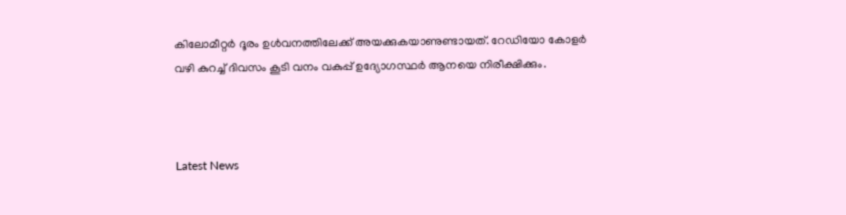കിലോമീറ്റര്‍ ദൂരം ഉള്‍വനത്തിലേക്ക് അയക്കുകയാണുണ്ടായത്. റേഡിയോ കോളര്‍ വഴി കുറച്ച് ദിവസം കൂടി വനം വകുപ്പ് ഉദ്യോഗസ്ഥര്‍ ആനയെ നിരീക്ഷിക്കും.



Latest News